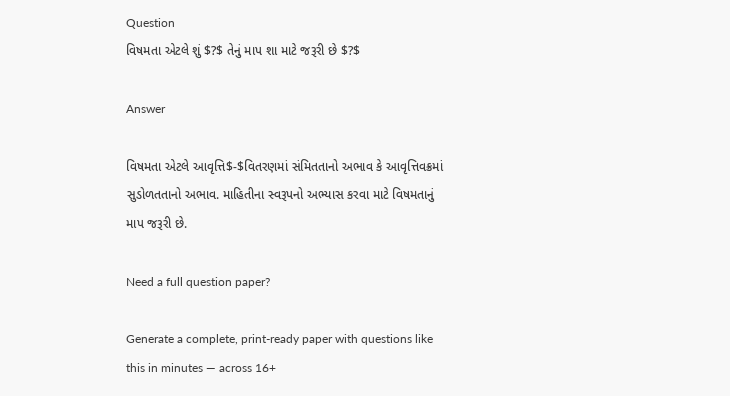Question
વિષમતા એટલે શું $?$ તેનું માપ શા માટે જરૂરી છે $?$

Answer

વિષમતા એટલે આવૃત્તિ$-$વિતરણમાં સંમિતતાનો અભાવ કે આવૃત્તિવક્રમાં સુડોળતતાનો અભાવ. માહિતીના સ્વરૂપનો અભ્યાસ કરવા માટે વિષમતાનું માપ જરૂરી છે.

Need a full question paper?

Generate a complete, print-ready paper with questions like this in minutes — across 16+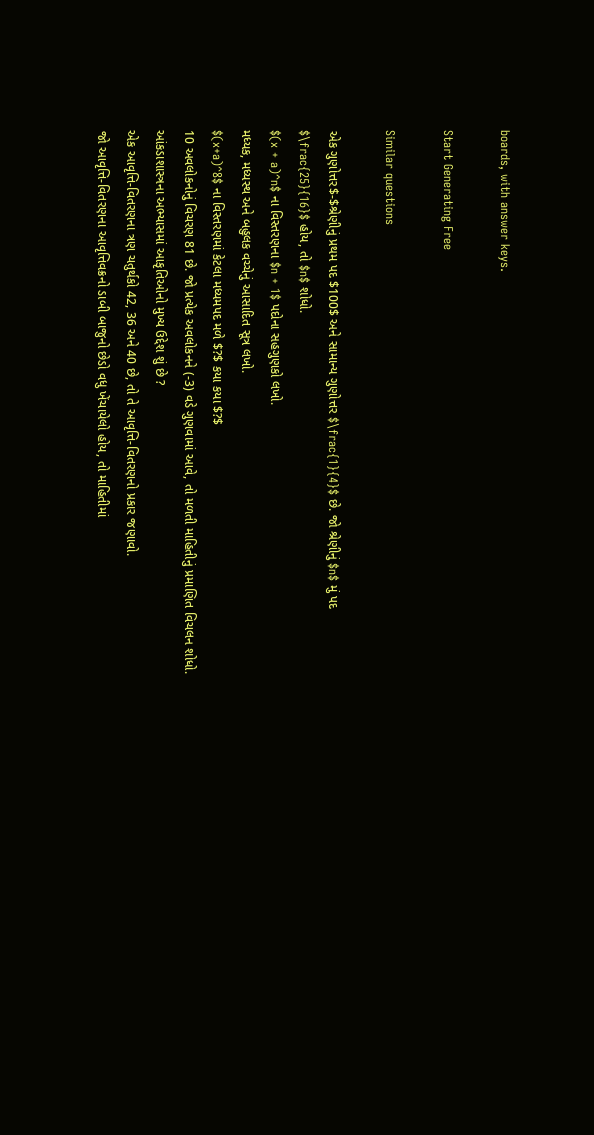boards, with answer keys.

Start Generating Free

Similar questions

એક ગુણોત્તર$-$શ્રેણીનું પ્રથમ પદ $100$ અને સામાન્ય ગુણોત્તર $\frac{1}{4}$ છે. જો શ્રેણીનું $n$ મું પદ $\frac{25}{16}$ હોય, તો $n$ શોધો.
$(x + a)^n$ ના વિસ્તરણના $n + 1$ પદોના સહગુણકો લખો.
મધ્યક, મધ્યસ્થ અને બહુલક વચ્ચેનું આસાદિત સૂત્ર લખો.
$(x+a)^8$ ના વિસ્તરણમાં કેટલા મધ્યમપદ મળે $?$ કયા કયા $?$
10 અવલોકનોનું વિચરણ 81 છે. જો પ્રત્યેક અવલોકનને (-3) વડે ગુણવામાં આવે, તો મળતી માહિતીનું પ્રમાણિત વિચલન શોધો.
આંકડાશાસ્ત્રના અભ્યાસમાં આકૃતિઓનો મુખ્ય ઉદ્દેશ શું છે ?
એક આવૃત્તિ-વિતરણના ત્રણ ચતુર્થકો 42, 36 અને 40 છે, તો તે આવૃત્તિ-વિતરણનો પ્રકાર જણાવો.
જો આવૃત્તિ-વિતરણના આવૃત્તિવક્રનો ડાબી બાજુનો છેડો વધુ ખેંચાયેલો હોય, તો માહિતીમાં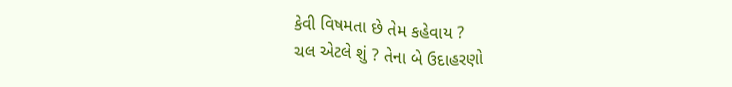કેવી વિષમતા છે તેમ કહેવાય ?
ચલ એટલે શું ? તેના બે ઉદાહરણો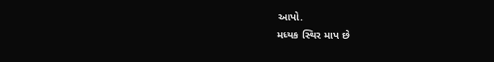આપો.
મધ્યક સ્થિર માપ છે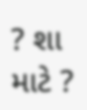? શા માટે ?